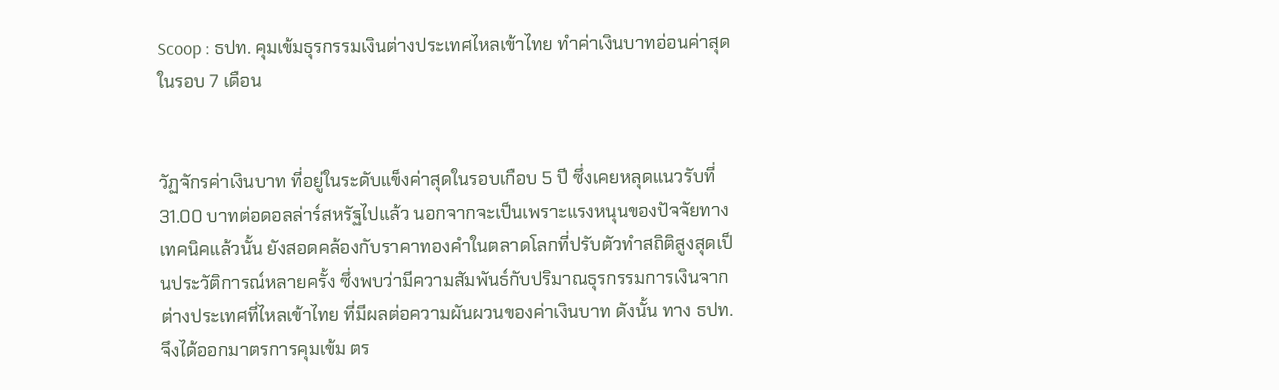Scoop : ธปท. คุมเข้มธุรกรรมเงินต่างประเทศไหลเข้าไทย ทำค่าเงินบาทอ่อนค่าสุดในรอบ 7 เดือน


วัฏจักรค่าเงินบาท ที่อยู่ในระดับแข็งค่าสุดในรอบเกือบ 5 ปี ซึ่งเคยหลุดแนวรับที่ 31.00 บาทต่อดอลล่าร์สหรัฐไปแล้ว นอกจากจะเป็นเพราะแรงหนุนของปัจจัยทางเทคนิคแล้วนั้น ยังสอดคล้องกับราคาทองคำในตลาดโลกที่ปรับตัวทำสถิติสูงสุดเป็นประวัติการณ์หลายครั้ง ซึ่งพบว่ามีความสัมพันธ์กับปริมาณธุรกรรมการเงินจากต่างประเทศที่ไหลเข้าไทย ที่มีผลต่อความผันผวนของค่าเงินบาท ดังนั้น ทาง ธปท. จึงได้ออกมาตรการคุมเข้ม ตร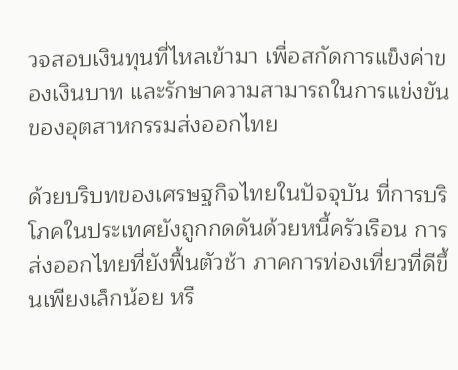วจสอบเงินทุนที่ไหลเข้ามา เพื่อสกัดการแข็งค่าของเงินบาท และรักษาความสามารถในการแข่งขันของอุตสาหกรรมส่งออกไทย

ด้วยบริบทของเศรษฐกิจไทยในปัจจุบัน ที่การบริโภคในประเทศยังถูกกดดันด้วยหนี้ครัวเรือน การส่งออกไทยที่ยังฟื้นตัวช้า ภาคการท่องเที่ยวที่ดีขึ้นเพียงเล็กน้อย หรื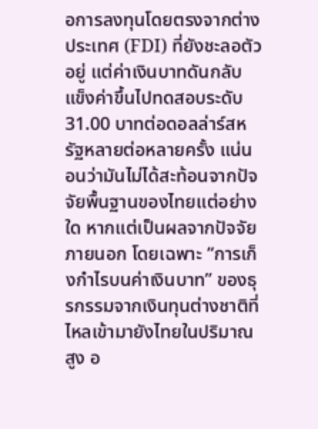อการลงทุนโดยตรงจากต่างประเทศ (FDI) ที่ยังชะลอตัวอยู่ แต่ค่าเงินบาทดันกลับแข็งค่าขึ้นไปทดสอบระดับ 31.00 บาทต่อดอลล่าร์สหรัฐหลายต่อหลายครั้ง แน่นอนว่ามันไม่ได้สะท้อนจากปัจจัยพื้นฐานของไทยแต่อย่างใด หากแต่เป็นผลจากปัจจัยภายนอก โดยเฉพาะ “การเก็งกำไรบนค่าเงินบาท” ของธุรกรรมจากเงินทุนต่างชาติที่ไหลเข้ามายังไทยในปริมาณสูง อ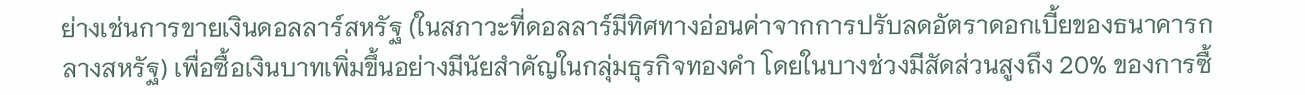ย่างเช่นการขายเงินดอลลาร์สหรัฐ (ในสภาวะที่ดอลลาร์มีทิศทางอ่อนค่าจากการปรับลดอัตราดอกเบี้ยของธนาคารกลางสหรัฐ) เพื่อซื้อเงินบาทเพิ่มขึ้นอย่างมีนัยสำคัญในกลุ่มธุรกิจทองคำ โดยในบางช่วงมีสัดส่วนสูงถึง 20% ของการซื้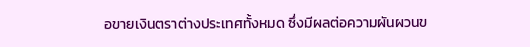อขายเงินตราต่างประเทศทั้งหมด ซึ่งมีผลต่อความผันผวนข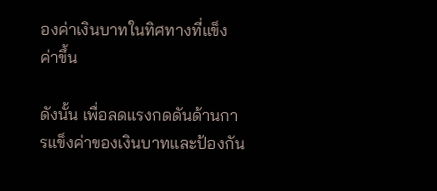องค่าเงินบาทในทิศทางที่แข็งค่าขึ้น

ดังนั้น เพื่อลดแรงกดดันด้านการแข็งค่าของเงินบาทและป้องกัน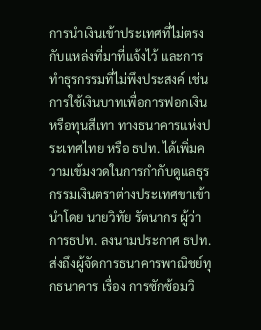การนำเงินเข้าประเทศที่ไม่ตรงกับแหล่งที่มาที่แจ้งไว้ และการทำธุรกรรมที่ไม่พึงประสงค์ เช่น การใช้เงินบาทเพื่อการฟอกเงิน หรือทุนสีเทา ทางธนาคารแห่งประเทศไทย หรือ ธปท. ได้เพิ่มความเข้มงวดในการกำกับดูแลธุรกรรมเงินตราต่างประเทศขาเข้า นำโดย นายวิทัย รัตนากร ผู้ว่าการธปท. ลงนามประกาศ ธปท. ส่งถึงผู้จัดการธนาคารพาณิชย์ทุกธนาคาร เรื่อง การซักซ้อมวิ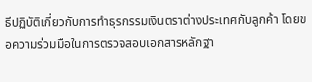ธีปฏิบัติเกี่ยวกับการทำธุรกรรมเงินตราต่างประเทศกับลูกค้า โดยขอความร่วมมือในการตรวจสอบเอกสารหลักฐา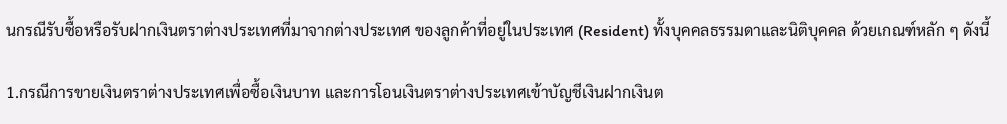นกรณีรับซื้อหรือรับฝากเงินตราต่างประเทศที่มาจากต่างประเทศ ของลูกค้าที่อยู่ในประเทศ (Resident) ทั้งบุคคลธรรมดาและนิติบุคคล ด้วยเกณฑ์หลัก ๆ ดังนี้

1.กรณีการขายเงินตราต่างประเทศเพื่อซื้อเงินบาท และการโอนเงินตราต่างประเทศเข้าบัญชีเงินฝากเงินต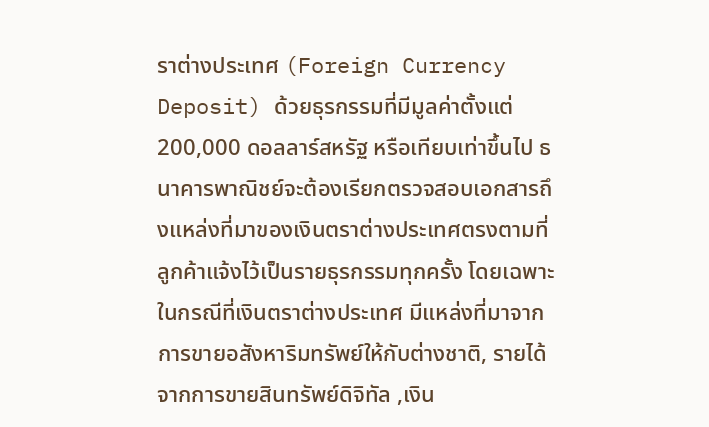ราต่างประเทศ (Foreign Currency Deposit) ด้วยธุรกรรมที่มีมูลค่าตั้งแต่ 200,000 ดอลลาร์สหรัฐ หรือเทียบเท่าขึ้นไป ธนาคารพาณิชย์จะต้องเรียกตรวจสอบเอกสารถึงแหล่งที่มาของเงินตราต่างประเทศตรงตามที่ลูกค้าแจ้งไว้เป็นรายธุรกรรมทุกครั้ง โดยเฉพาะในกรณีที่เงินตราต่างประเทศ มีแหล่งที่มาจากการขายอสังหาริมทรัพย์ให้กับต่างชาติ, รายได้จากการขายสินทรัพย์ดิจิทัล ,เงิน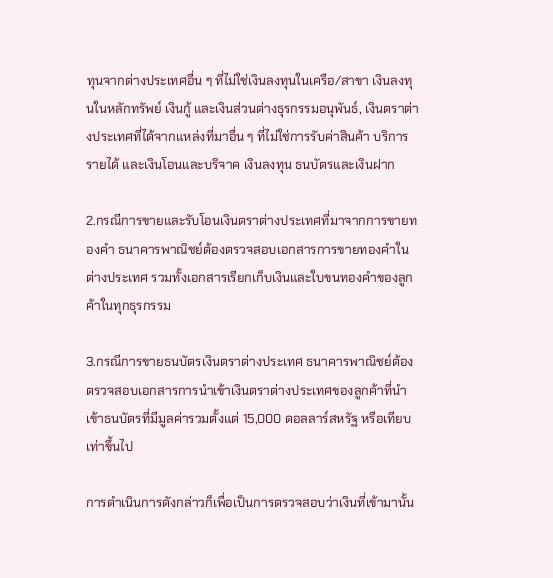ทุนจากต่างประเทศอื่น ๆ ที่ไม่ใช่เงินลงทุนในเครือ/สาขา เงินลงทุนในหลักทรัพย์ เงินกู้ และเงินส่วนต่างธุรกรรมอนุพันธ์, เงินตราต่างประเทศที่ได้จากแหล่งที่มาอื่น ๆ ที่ไม่ใช่การรับค่าสินค้า บริการ รายได้ และเงินโอนและบริจาค เงินลงทุน ธนบัตรและเงินฝาก

2.กรณีการขายและรับโอนเงินตราต่างประเทศที่มาจากการขายทองคำ ธนาคารพาณิชย์ต้องตรวจสอบเอกสารการขายทองคำในต่างประเทศ รวมทั้งเอกสารเรียกเก็บเงินและใบขนทองคำของลูกค้าในทุกธุรกรรม

3.กรณีการขายธนบัตรเงินตราต่างประเทศ ธนาคารพาณิชย์ต้องตรวจสอบเอกสารการนำเข้าเงินตราต่างประเทศของลูกค้าที่นำเข้าธนบัตรที่มีมูลค่ารวมตั้งแต่ 15,000 ดอลลาร์สหรัฐ หรือเทียบเท่าขึ้นไป

การดำเนินการดังกล่าวก็เพื่อเป็นการตรวจสอบว่าเงินที่เข้ามานั้น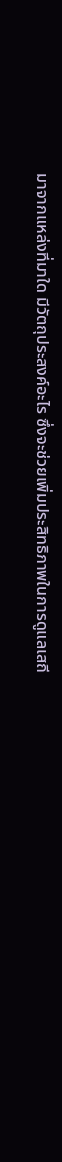มาจากแหล่งที่มาใด มีวัตถุประสงค์อะไร ซึ่งจะช่วยเพิ่มประสิทธิภาพในการดูแลเสถี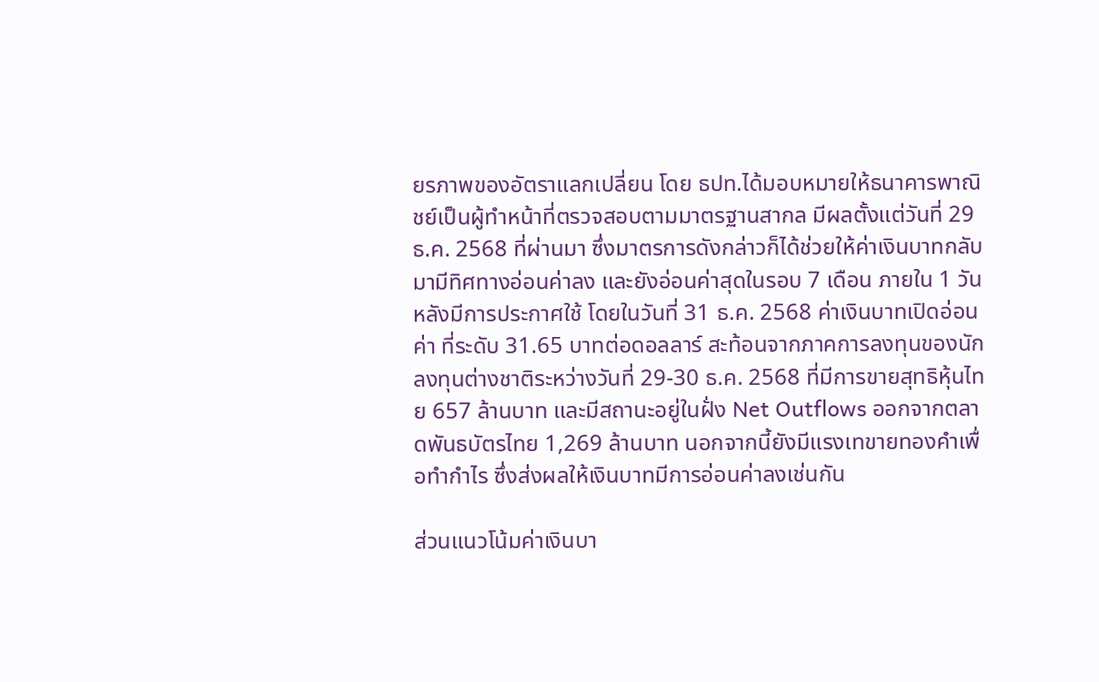ยรภาพของอัตราแลกเปลี่ยน โดย ธปท.ได้มอบหมายให้ธนาคารพาณิชย์เป็นผู้ทำหน้าที่ตรวจสอบตามมาตรฐานสากล มีผลตั้งแต่วันที่ 29 ธ.ค. 2568 ที่ผ่านมา ซึ่งมาตรการดังกล่าวก็ได้ช่วยให้ค่าเงินบาทกลับมามีทิศทางอ่อนค่าลง และยังอ่อนค่าสุดในรอบ 7 เดือน ภายใน 1 วันหลังมีการประกาศใช้ โดยในวันที่ 31 ธ.ค. 2568 ค่าเงินบาทเปิดอ่อนค่า ที่ระดับ 31.65 บาทต่อดอลลาร์ สะท้อนจากภาคการลงทุนของนักลงทุนต่างชาติระหว่างวันที่ 29-30 ธ.ค. 2568 ที่มีการขายสุทธิหุ้นไทย 657 ล้านบาท และมีสถานะอยู่ในฝั่ง Net Outflows ออกจากตลาดพันธบัตรไทย 1,269 ล้านบาท นอกจากนี้ยังมีแรงเทขายทองคำเพื่อทำกำไร ซึ่งส่งผลให้เงินบาทมีการอ่อนค่าลงเช่นกัน

ส่วนแนวโน้มค่าเงินบา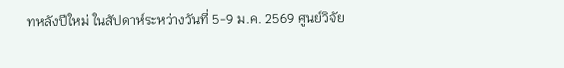ทหลังปีใหม่ ในสัปดาห์ระหว่างวันที่ 5-9 ม.ค. 2569 ศูนย์วิจัย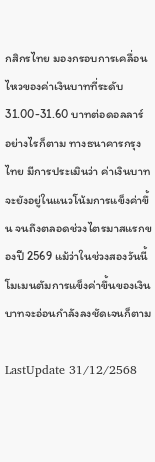กสิกรไทย มองกรอบการเคลื่อนไหวของค่าเงินบาทที่ระดับ 31.00-31.60 บาทต่อดอลลาร์ อย่างไรก็ตาม ทางธนาคารกรุงไทย มีการประเมินว่า ค่าเงินบาทจะยังอยู่ในแนวโน้มการแข็งค่าขึ้น จนถึงตลอดช่วงไตรมาสแรกของปี 2569 แม้ว่าในช่วงสองวันนี้ โมเมนตัมการแข็งค่าขึ้นของเงินบาทจะอ่อนกำลังลงชัดเจนก็ตาม

LastUpdate 31/12/2568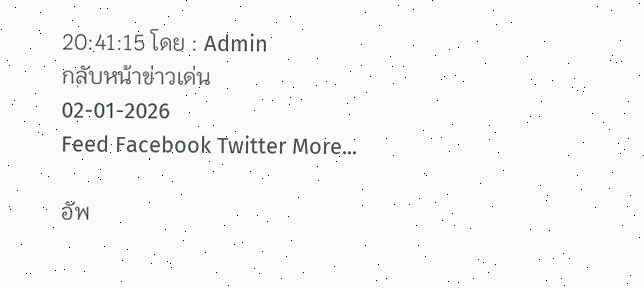20:41:15 โดย : Admin
กลับหน้าข่าวเด่น
02-01-2026
Feed Facebook Twitter More...

อัพ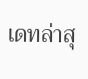เดทล่าสุ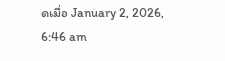ดเมื่อ January 2, 2026, 6:46 am